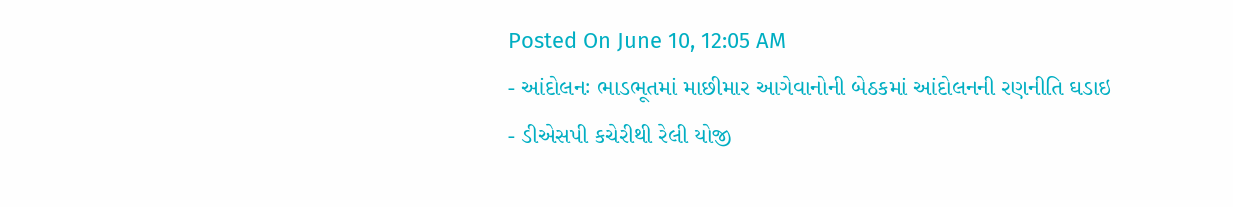Posted On June 10, 12:05 AM
- આંદોલનઃ ભાડભૂતમાં માછીમાર આગેવાનોની બેઠકમાં આંદોલનની રણનીતિ ઘડાઇ
- ડીએસપી કચેરીથી રેલી યોજી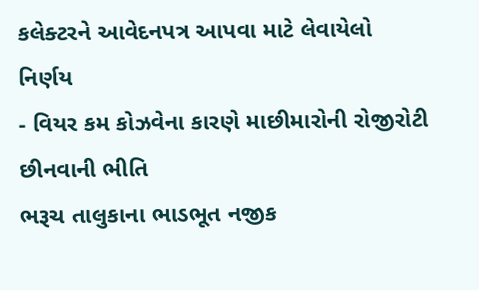કલેક્ટરને આવેદનપત્ર આપવા માટે લેવાયેલો નિર્ણય
- વિયર કમ કોઝવેના કારણે માછીમારોની રોજીરોટી છીનવાની ભીતિ
ભરૂચ તાલુકાના ભાડભૂત નજીક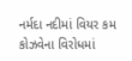નર્મદા નદીમાં વિયર કમ કોઝવેના વિરોધમાં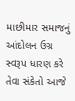માછીમાર સમાજનું આંદોલન ઉગ્ર સ્વરૂપ ધારણ કરે તેવા સંકેતો આજે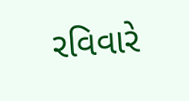રવિવારે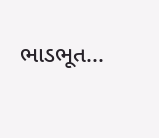ભાડભૂત...